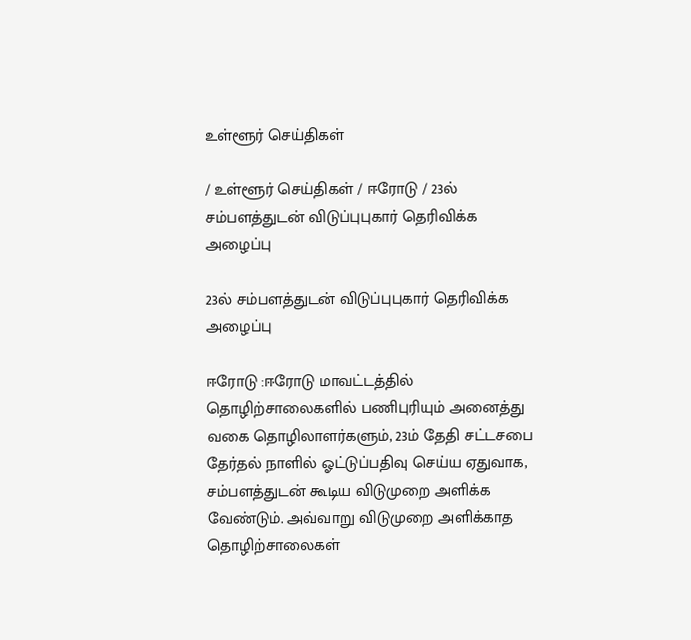உள்ளூர் செய்திகள்

/ உள்ளூர் செய்திகள் / ஈரோடு / 23ல் சம்பளத்துடன் விடுப்புபுகார் தெரிவிக்க அழைப்பு

23ல் சம்பளத்துடன் விடுப்புபுகார் தெரிவிக்க அழைப்பு

ஈரோடு :ஈரோடு மாவட்டத்தில் தொழிற்சாலைகளில் பணிபுரியும் அனைத்து வகை தொழிலாளர்களும், 23ம் தேதி சட்டசபை தேர்தல் நாளில் ஓட்டுப்பதிவு செய்ய ஏதுவாக, சம்பளத்துடன் கூடிய விடுமுறை அளிக்க வேண்டும். அவ்வாறு விடுமுறை அளிக்காத தொழிற்சாலைகள்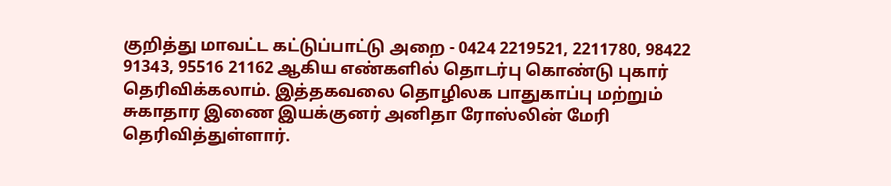குறித்து மாவட்ட கட்டுப்பாட்டு அறை - 0424 2219521, 2211780, 98422 91343, 95516 21162 ஆகிய எண்களில் தொடர்பு கொண்டு புகார் தெரிவிக்கலாம். இத்தகவலை தொழிலக பாதுகாப்பு மற்றும் சுகாதார இணை இயக்குனர் அனிதா ரோஸ்லின் மேரி தெரிவித்துள்ளார்.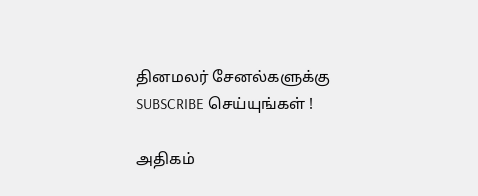தினமலர் சேனல்களுக்கு SUBSCRIBE செய்யுங்கள் !

அதிகம்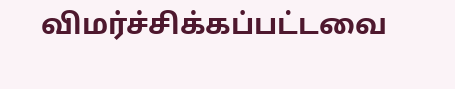விமர்ச்சிக்கப்பட்டவை